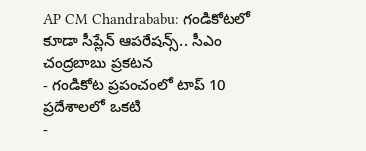AP CM Chandrababu: గండికోటలో కూడా సీప్లేన్ ఆపరేషన్స్.. సీఎం చంద్రబాబు ప్రకటన
- గండికోట ప్రపంచంలో టాప్ 10 ప్రదేశాలలో ఒకటి
-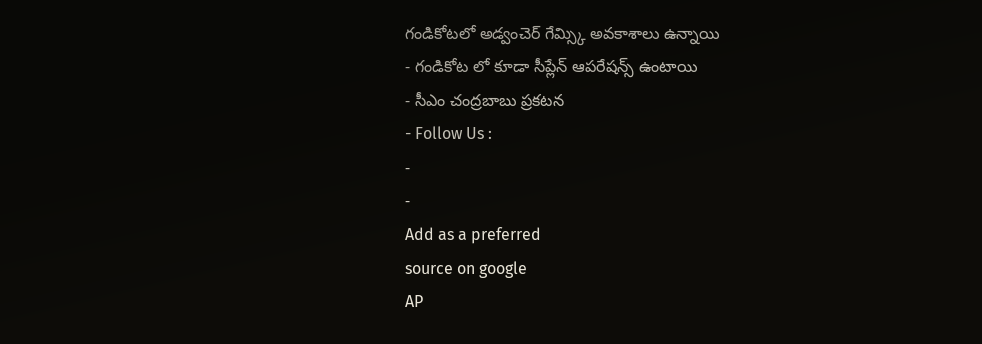గండికోటలో అడ్వంచెర్ గేమ్స్కి అవకాశాలు ఉన్నాయి
- గండికోట లో కూడా సీప్లేన్ ఆపరేషన్స్ ఉంటాయి
- సీఎం చంద్రబాబు ప్రకటన
- Follow Us :
-
-
Add as a preferred
source on google
AP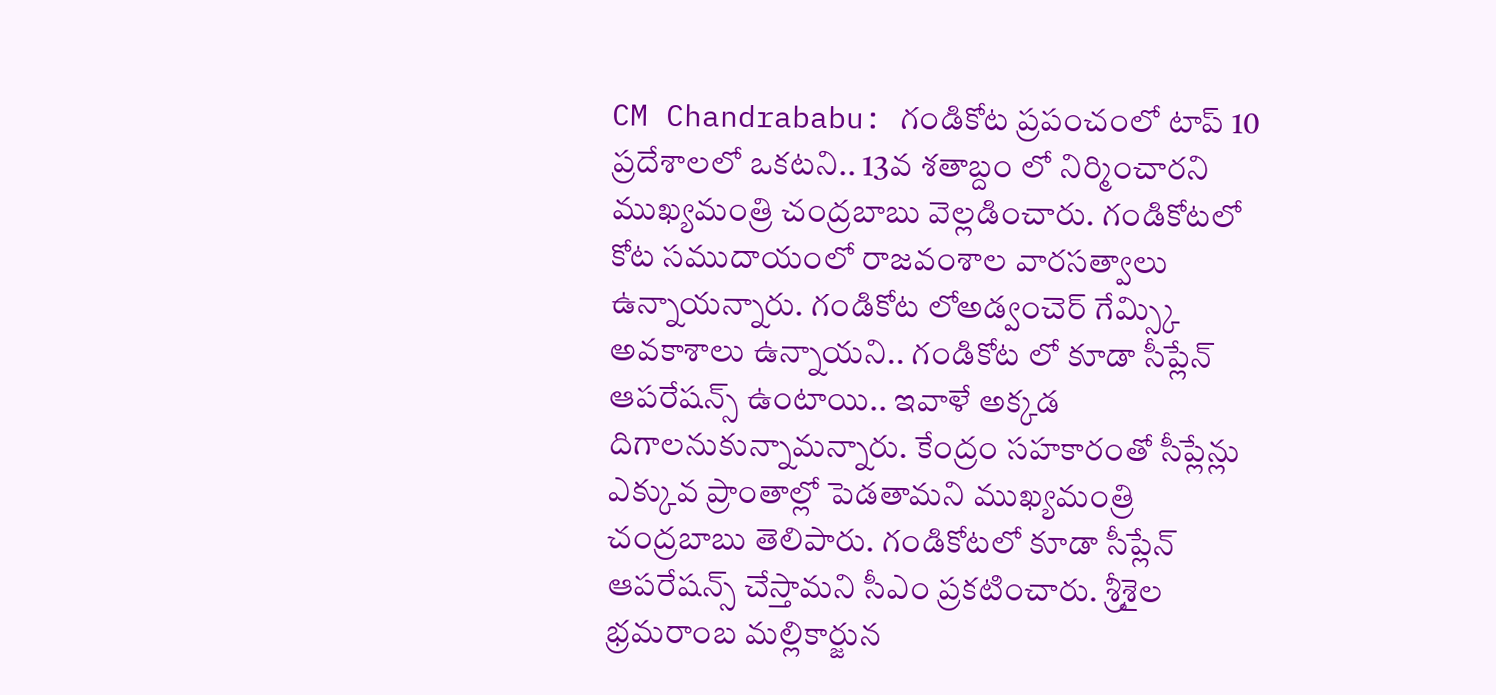CM Chandrababu: గండికోట ప్రపంచంలో టాప్ 10 ప్రదేశాలలో ఒకటని.. 13వ శతాబ్దం లో నిర్మించారని ముఖ్యమంత్రి చంద్రబాబు వెల్లడించారు. గండికోటలో కోట సముదాయంలో రాజవంశాల వారసత్వాలు ఉన్నాయన్నారు. గండికోట లోఅడ్వంచెర్ గేమ్స్కి అవకాశాలు ఉన్నాయని.. గండికోట లో కూడా సీప్లేన్ ఆపరేషన్స్ ఉంటాయి.. ఇవాళే అక్కడ దిగాలనుకున్నామన్నారు. కేంద్రం సహకారంతో సీప్లేన్లు ఎక్కువ ప్రాంతాల్లో పెడతామని ముఖ్యమంత్రి చంద్రబాబు తెలిపారు. గండికోటలో కూడా సీప్లేన్ ఆపరేషన్స్ చేస్తామని సీఎం ప్రకటించారు. శ్రీశైల భ్రమరాంబ మల్లికార్జున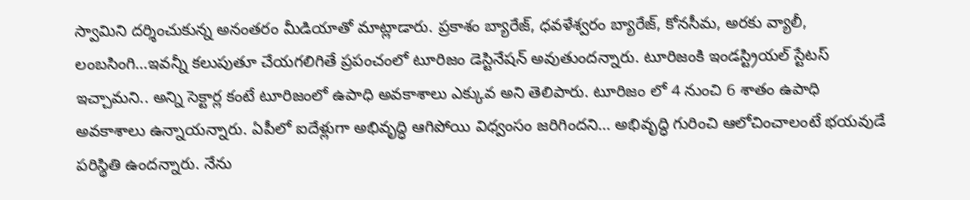స్వామిని దర్శించుకున్న అనంతరం మీడియాతో మాట్లాడారు. ప్రకాశం బ్యారేజ్, ధవళేశ్వరం బ్యారేజ్, కోనసీమ, అరకు వ్యాలీ, లంబసింగి…ఇవన్నీ కలుపుతూ చేయగలిగితే ప్రపంచంలో టూరిజం డెస్టినేషన్ అవుతుందన్నారు. టూరిజంకి ఇండస్ట్రియల్ స్టేటస్ ఇచ్చామని.. అన్ని సెక్టార్ల కంటే టూరిజంలో ఉపాధి అవకాశాలు ఎక్కువ అని తెలిపారు. టూరిజం లో 4 నుంచి 6 శాతం ఉపాధి అవకాశాలు ఉన్నాయన్నారు. ఏపీలో ఐదేళ్లుగా అభివృద్ధి ఆగిపోయి విధ్వంసం జరిగిందని… అభివృద్ధి గురించి ఆలోచించాలంటే భయవుడే పరిస్థితి ఉందన్నారు. నేను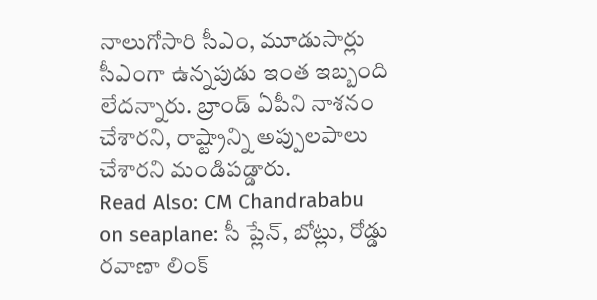నాలుగోసారి సీఎం, మూడుసార్లు సీఎంగా ఉన్నపుడు ఇంత ఇబ్బంది లేదన్నారు. బ్రాండ్ ఏపీని నాశనం చేశారని, రాష్ట్రాన్ని అప్పులపాలు చేశారని మండిపడ్డారు.
Read Also: CM Chandrababu on seaplane: సీ ప్లేన్, బోట్లు, రోడ్డు రవాణా లింక్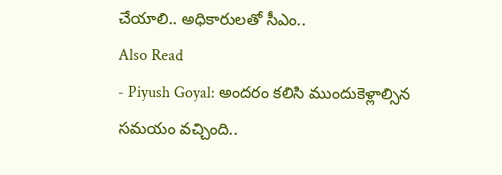చేయాలి.. అధికారులతో సీఎం..
Also Read
- Piyush Goyal: అందరం కలిసి ముందుకెళ్లాల్సిన సమయం వచ్చింది..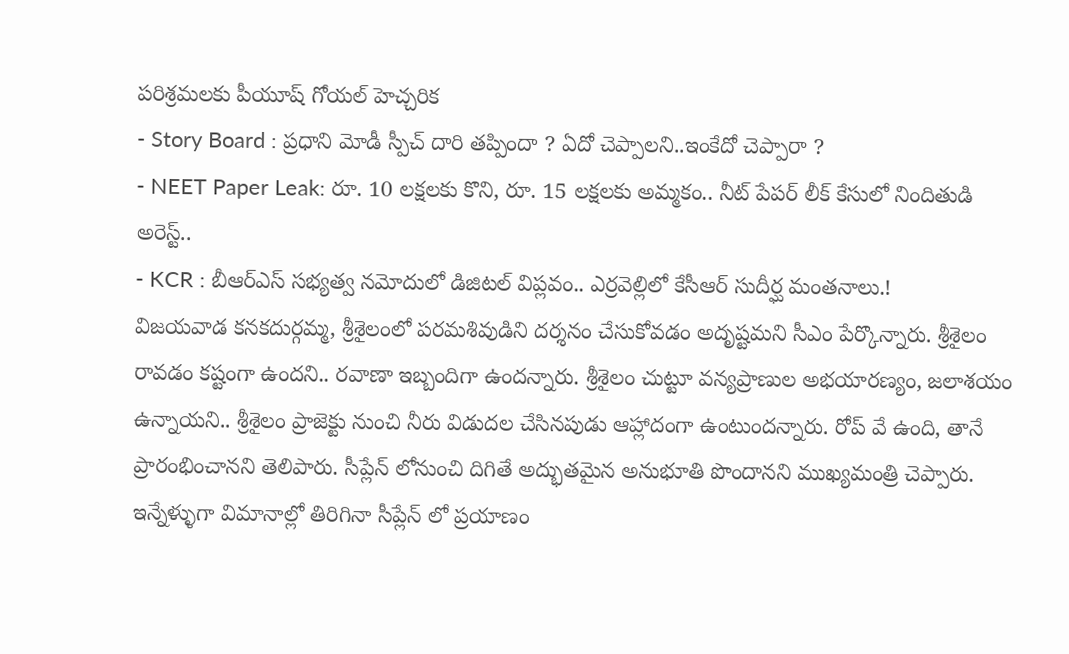పరిశ్రమలకు పీయూష్ గోయల్ హెచ్చరిక
- Story Board : ప్రధాని మోడీ స్పీచ్ దారి తప్పిందా ? ఏదో చెప్పాలని..ఇంకేదో చెప్పారా ?
- NEET Paper Leak: రూ. 10 లక్షలకు కొని, రూ. 15 లక్షలకు అమ్మకం.. నీట్ పేపర్ లీక్ కేసులో నిందితుడి అరెస్ట్..
- KCR : బీఆర్ఎస్ సభ్యత్వ నమోదులో డిజిటల్ విప్లవం.. ఎర్రవెల్లిలో కేసీఆర్ సుదీర్ఘ మంతనాలు.!
విజయవాడ కనకదుర్గమ్మ, శ్రీశైలంలో పరమశివుడిని దర్శనం చేసుకోవడం అదృష్టమని సీఎం పేర్కొన్నారు. శ్రీశైలం రావడం కష్టంగా ఉందని.. రవాణా ఇబ్బందిగా ఉందన్నారు. శ్రీశైలం చుట్టూ వన్యప్రాణుల అభయారణ్యం, జలాశయం ఉన్నాయని.. శ్రీశైలం ప్రాజెక్టు నుంచి నీరు విడుదల చేసినపుడు ఆహ్లాదంగా ఉంటుందన్నారు. రోప్ వే ఉంది, తానే ప్రారంభించానని తెలిపారు. సీప్లేన్ లోనుంచి దిగితే అద్భుతమైన అనుభూతి పొందానని ముఖ్యమంత్రి చెప్పారు. ఇన్నేళ్ళుగా విమానాల్లో తిరిగినా సీప్లేన్ లో ప్రయాణం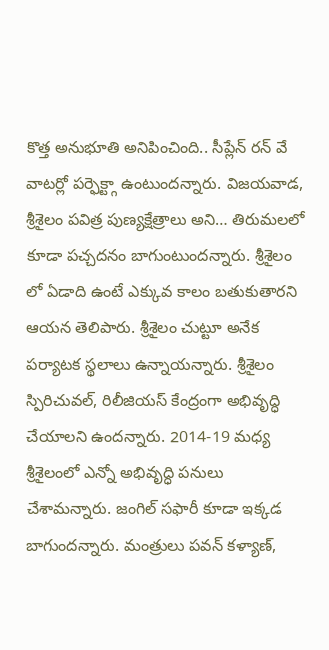కొత్త అనుభూతి అనిపించింది.. సీప్లేన్ రన్ వే వాటర్లో పర్ఫెక్ట్గా ఉంటుందన్నారు. విజయవాడ, శ్రీశైలం పవిత్ర పుణ్యక్షేత్రాలు అని… తిరుమలలో కూడా పచ్చదనం బాగుంటుందన్నారు. శ్రీశైలం లో ఏడాది ఉంటే ఎక్కువ కాలం బతుకుతారని ఆయన తెలిపారు. శ్రీశైలం చుట్టూ అనేక పర్యాటక స్థలాలు ఉన్నాయన్నారు. శ్రీశైలం స్పిరిచువల్, రిలీజియస్ కేంద్రంగా అభివృద్ధి చేయాలని ఉందన్నారు. 2014-19 మధ్య శ్రీశైలంలో ఎన్నో అభివృద్ధి పనులు చేశామన్నారు. జంగిల్ సఫారీ కూడా ఇక్కడ బాగుందన్నారు. మంత్రులు పవన్ కళ్యాణ్,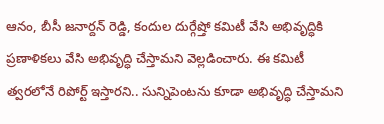ఆనం, బీసీ జనార్దన్ రెడ్డి, కందుల దుర్గేష్తో కమిటీ వేసి అభివృద్ధికి ప్రణాళికలు వేసి అభివృద్ధి చేస్తామని వెల్లడించారు. ఈ కమిటీ త్వరలోనే రిపోర్ట్ ఇస్తారని.. సున్నిపెంటను కూడా అభివృద్ధి చేస్తామని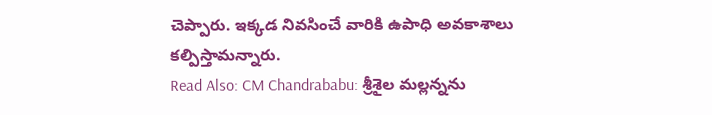చెప్పారు. ఇక్కడ నివసించే వారికి ఉపాధి అవకాశాలు కల్పిస్తామన్నారు.
Read Also: CM Chandrababu: శ్రీశైల మల్లన్నను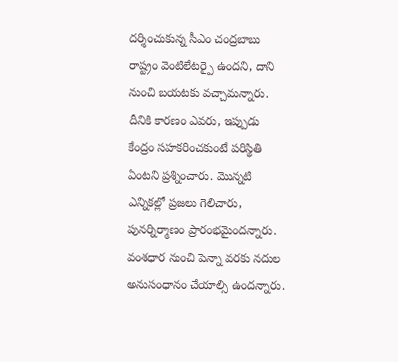దర్శించుకున్న సీఎం చంద్రబాబు
రాష్ట్రం వెంటిలేటర్పై ఉందని, దాని నుంచి బయటకు వచ్చామన్నారు. దీనికి కారణం ఎవరు, ఇప్పుడు కేంద్రం సహకరించకుంటే పరిస్థితి ఏంటని ప్రశ్నించారు. మొన్నటి ఎన్నికల్లో ప్రజలు గెలిచారు, పునర్నిర్మాణం ప్రారంభమైందన్నారు. వంశధార నుంచి పెన్నా వరకు నదుల అనుసంధానం చేయాల్సి ఉందన్నారు.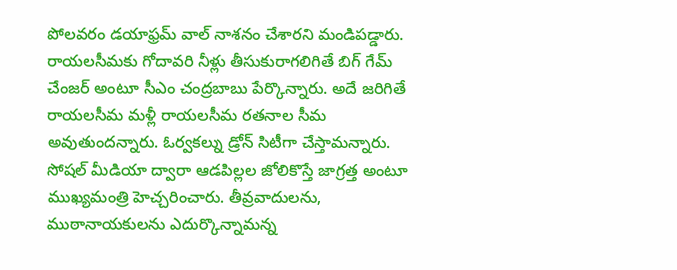పోలవరం డయాఫ్రమ్ వాల్ నాశనం చేశారని మండిపడ్డారు. రాయలసీమకు గోదావరి నీళ్లు తీసుకురాగలిగితే బిగ్ గేమ్ చేంజర్ అంటూ సీఎం చంద్రబాబు పేర్కొన్నారు. అదే జరిగితే రాయలసీమ మళ్లీ రాయలసీమ రతనాల సీమ అవుతుందన్నారు. ఓర్వకల్ను డ్రోన్ సిటీగా చేస్తామన్నారు. సోషల్ మీడియా ద్వారా ఆడపిల్లల జోలికొస్తే జాగ్రత్త అంటూ ముఖ్యమంత్రి హెచ్చరించారు. తీవ్రవాదులను, ముఠానాయకులను ఎదుర్కొన్నామన్న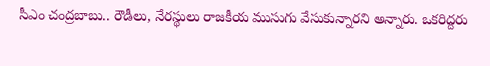సీఎం చంద్రబాబు.. రౌడీలు, నేరస్థులు రాజకీయ ముసుగు వేసుకున్నారని అన్నారు. ఒకరిద్దరు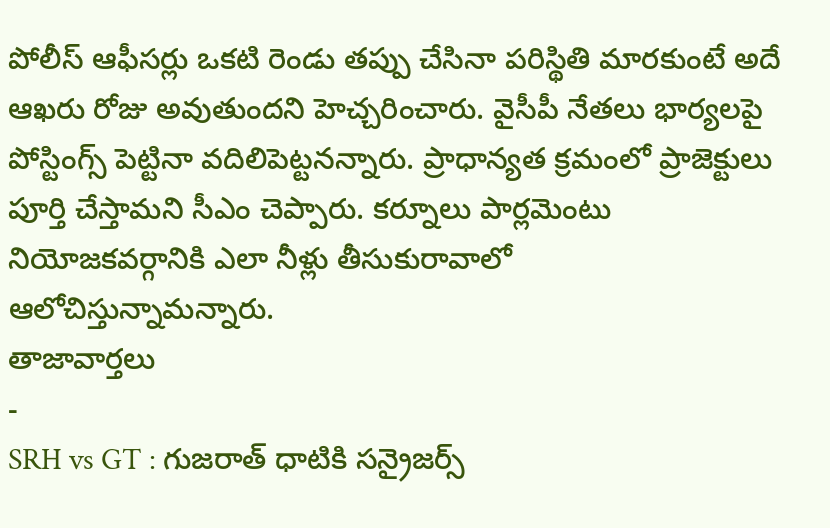పోలీస్ ఆఫీసర్లు ఒకటి రెండు తప్పు చేసినా పరిస్థితి మారకుంటే అదే ఆఖరు రోజు అవుతుందని హెచ్చరించారు. వైసీపీ నేతలు భార్యలపై పోస్టింగ్స్ పెట్టినా వదిలిపెట్టనన్నారు. ప్రాధాన్యత క్రమంలో ప్రాజెక్టులు పూర్తి చేస్తామని సీఎం చెప్పారు. కర్నూలు పార్లమెంటు నియోజకవర్గానికి ఎలా నీళ్లు తీసుకురావాలో ఆలోచిస్తున్నామన్నారు.
తాజావార్తలు
-
SRH vs GT : గుజరాత్ ధాటికి సన్రైజర్స్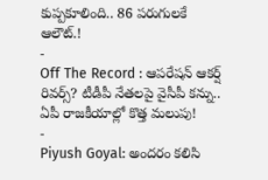కుప్పకూలింది.. 86 పరుగులకే ఆలౌట్.!
-
Off The Record : ఆపరేషన్ ఆకర్ష్ రివర్స్? టీడీపీ నేతలపై వైసీపీ కన్ను.. ఏపీ రాజకీయాల్లో కొత్త మలుపు!
-
Piyush Goyal: అందరం కలిసి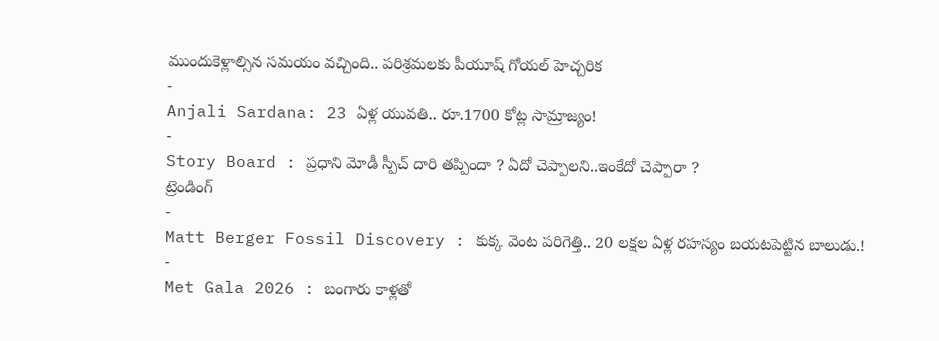ముందుకెళ్లాల్సిన సమయం వచ్చింది.. పరిశ్రమలకు పీయూష్ గోయల్ హెచ్చరిక
-
Anjali Sardana: 23 ఏళ్ల యువతి.. రూ.1700 కోట్ల సామ్రాజ్యం!
-
Story Board : ప్రధాని మోడీ స్పీచ్ దారి తప్పిందా ? ఏదో చెప్పాలని..ఇంకేదో చెప్పారా ?
ట్రెండింగ్
-
Matt Berger Fossil Discovery : కుక్క వెంట పరిగెత్తి.. 20 లక్షల ఏళ్ల రహస్యం బయటపెట్టిన బాలుడు.!
-
Met Gala 2026 : బంగారు కాళ్లతో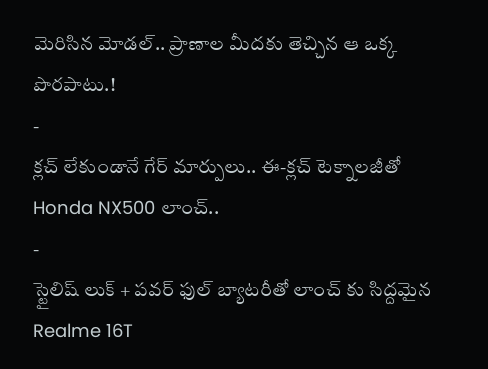మెరిసిన మోడల్.. ప్రాణాల మీదకు తెచ్చిన ఆ ఒక్క పొరపాటు.!
-
క్లచ్ లేకుండానే గేర్ మార్పులు.. ఈ-క్లచ్ టెక్నాలజీతో Honda NX500 లాంచ్..
-
స్టైలిష్ లుక్ + పవర్ ఫుల్ బ్యాటరీతో లాంచ్ కు సిద్దమైన Realme 16T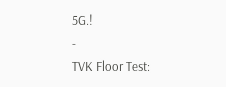5G.!
-
TVK Floor Test: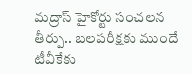మద్రాస్ హైకోర్టు సంచలన తీర్పు.. బలపరీక్షకు ముందే టీవీకేకు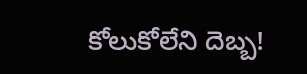కోలుకోలేని దెబ్బ!